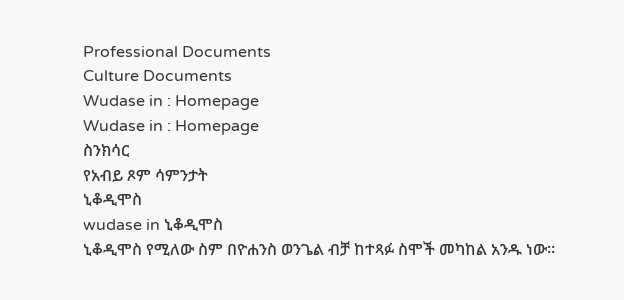Professional Documents
Culture Documents
Wudase in : Homepage
Wudase in : Homepage
ስንክሳር
የአብይ ጾም ሳምንታት
ኒቆዲሞስ
wudase in ኒቆዲሞስ
ኒቆዲሞስ የሚለው ስም በዮሐንስ ወንጌል ብቻ ከተጻፉ ስሞች መካከል አንዱ ነው፡፡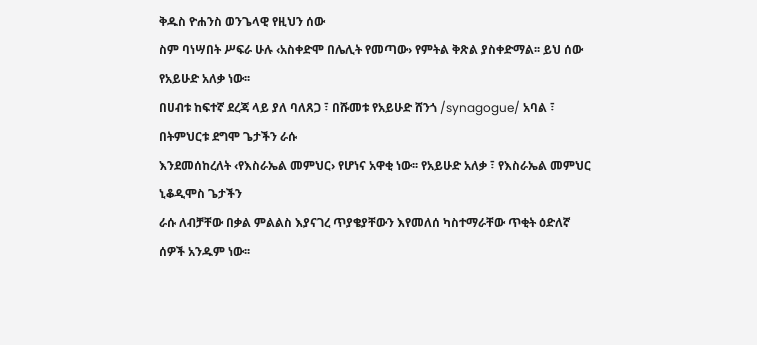ቅዱስ ዮሐንስ ወንጌላዊ የዚህን ሰው
ስም ባነሣበት ሥፍራ ሁሉ ‹አስቀድሞ በሌሊት የመጣው› የምትል ቅጽል ያስቀድማል፡፡ ይህ ሰው የአይሁድ አለቃ ነው፡፡
በሀብቱ ከፍተኛ ደረጃ ላይ ያለ ባለጸጋ ፣ በሹመቱ የአይሁድ ሸንጎ /synagogue/ አባል ፣ በትምህርቱ ደግሞ ጌታችን ራሱ
እንደመሰከረለት ‹የእስራኤል መምህር› የሆነና አዋቂ ነው፡፡ የአይሁድ አለቃ ፣ የእስራኤል መምህር ኒቆዲሞስ ጌታችን
ራሱ ለብቻቸው በቃል ምልልስ እያናገረ ጥያቄያቸውን እየመለሰ ካስተማራቸው ጥቂት ዕድለኛ ሰዎች አንዱም ነው፡፡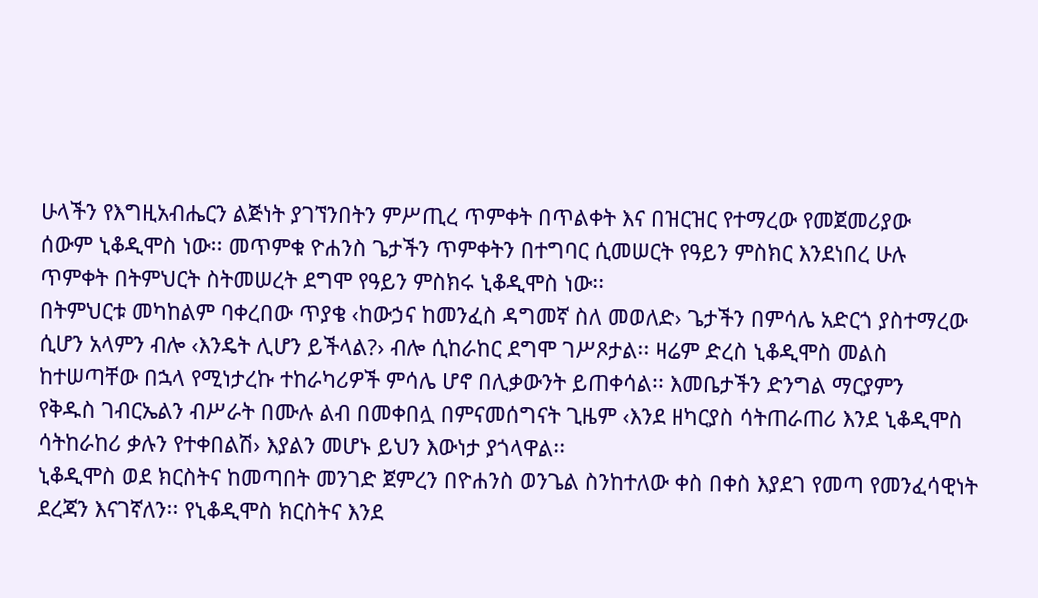ሁላችን የእግዚአብሔርን ልጅነት ያገኘንበትን ምሥጢረ ጥምቀት በጥልቀት እና በዝርዝር የተማረው የመጀመሪያው
ሰውም ኒቆዲሞስ ነው፡፡ መጥምቁ ዮሐንስ ጌታችን ጥምቀትን በተግባር ሲመሠርት የዓይን ምስክር እንደነበረ ሁሉ
ጥምቀት በትምህርት ስትመሠረት ደግሞ የዓይን ምስክሩ ኒቆዲሞስ ነው፡፡
በትምህርቱ መካከልም ባቀረበው ጥያቄ ‹ከውኃና ከመንፈስ ዳግመኛ ስለ መወለድ› ጌታችን በምሳሌ አድርጎ ያስተማረው
ሲሆን አላምን ብሎ ‹እንዴት ሊሆን ይችላል?› ብሎ ሲከራከር ደግሞ ገሥጾታል፡፡ ዛሬም ድረስ ኒቆዲሞስ መልስ
ከተሠጣቸው በኋላ የሚነታረኩ ተከራካሪዎች ምሳሌ ሆኖ በሊቃውንት ይጠቀሳል፡፡ እመቤታችን ድንግል ማርያምን
የቅዱስ ገብርኤልን ብሥራት በሙሉ ልብ በመቀበሏ በምናመሰግናት ጊዜም ‹እንደ ዘካርያስ ሳትጠራጠሪ እንደ ኒቆዲሞስ
ሳትከራከሪ ቃሉን የተቀበልሽ› እያልን መሆኑ ይህን እውነታ ያጎላዋል፡፡
ኒቆዲሞስ ወደ ክርስትና ከመጣበት መንገድ ጀምረን በዮሐንስ ወንጌል ስንከተለው ቀስ በቀስ እያደገ የመጣ የመንፈሳዊነት
ደረጃን እናገኛለን፡፡ የኒቆዲሞስ ክርስትና እንደ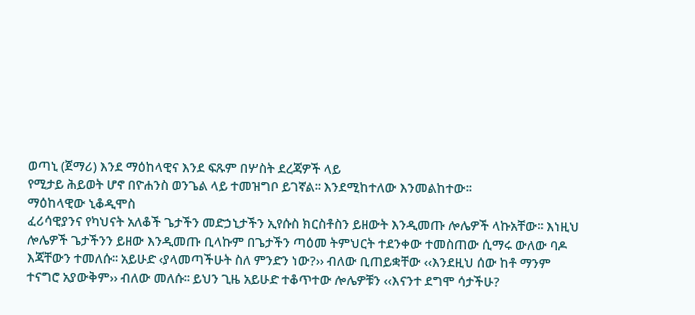ወጣኒ (ጀማሪ) እንደ ማዕከላዊና እንደ ፍጹም በሦስት ደረጃዎች ላይ
የሚታይ ሕይወት ሆኖ በዮሐንስ ወንጌል ላይ ተመዝግቦ ይገኛል፡፡ እንደሚከተለው እንመልከተው፡፡
ማዕከላዊው ኒቆዲሞስ
ፈሪሳዊያንና የካህናት አለቆች ጌታችን መድኃኒታችን ኢየሱስ ክርስቶስን ይዘውት እንዲመጡ ሎሌዎች ላኩአቸው፡፡ እነዚህ
ሎሌዎች ጌታችንን ይዘው እንዲመጡ ቢላኩም በጌታችን ጣዕመ ትምህርት ተደንቀው ተመስጠው ሲማሩ ውለው ባዶ
እጃቸውን ተመለሱ፡፡ አይሁድ ‹ያላመጣችሁት ስለ ምንድን ነው?›› ብለው ቢጠይቋቸው ‹‹እንደዚህ ሰው ከቶ ማንም
ተናግሮ አያውቅም›› ብለው መለሱ፡፡ ይህን ጊዜ አይሁድ ተቆጥተው ሎሌዎቹን ‹‹እናንተ ደግሞ ሳታችሁ?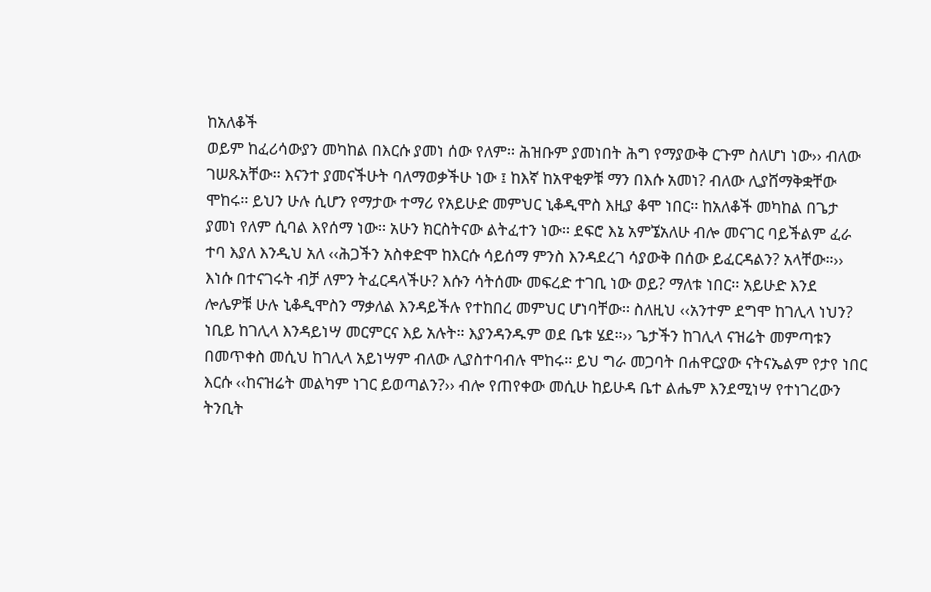ከአለቆች
ወይም ከፈሪሳውያን መካከል በእርሱ ያመነ ሰው የለም፡፡ ሕዝቡም ያመነበት ሕግ የማያውቅ ርጉም ስለሆነ ነው›› ብለው
ገሠጹአቸው፡፡ እናንተ ያመናችሁት ባለማወቃችሁ ነው ፤ ከእኛ ከአዋቂዎቹ ማን በእሱ አመነ? ብለው ሊያሸማቅቋቸው
ሞከሩ፡፡ ይህን ሁሉ ሲሆን የማታው ተማሪ የአይሁድ መምህር ኒቆዲሞስ እዚያ ቆሞ ነበር፡፡ ከአለቆች መካከል በጌታ
ያመነ የለም ሲባል እየሰማ ነው፡፡ አሁን ክርስትናው ልትፈተን ነው፡፡ ደፍሮ እኔ አምኜአለሁ ብሎ መናገር ባይችልም ፈራ
ተባ እያለ እንዲህ አለ ‹‹ሕጋችን አስቀድሞ ከእርሱ ሳይሰማ ምንስ እንዳደረገ ሳያውቅ በሰው ይፈርዳልን? አላቸው።››
እነሱ በተናገሩት ብቻ ለምን ትፈርዳላችሁ? እሱን ሳትሰሙ መፍረድ ተገቢ ነው ወይ? ማለቱ ነበር፡፡ አይሁድ እንደ
ሎሌዎቹ ሁሉ ኒቆዲሞስን ማቃለል እንዳይችሉ የተከበረ መምህር ሆነባቸው፡፡ ስለዚህ ‹‹አንተም ደግሞ ከገሊላ ነህን?
ነቢይ ከገሊላ እንዳይነሣ መርምርና እይ አሉት። እያንዳንዱም ወደ ቤቱ ሄደ።›› ጌታችን ከገሊላ ናዝሬት መምጣቱን
በመጥቀስ መሲህ ከገሊላ አይነሣም ብለው ሊያስተባብሉ ሞከሩ፡፡ ይህ ግራ መጋባት በሐዋርያው ናትናኤልም የታየ ነበር
እርሱ ‹‹ከናዝሬት መልካም ነገር ይወጣልን?›› ብሎ የጠየቀው መሲሁ ከይሁዳ ቤተ ልሔም እንደሚነሣ የተነገረውን
ትንቢት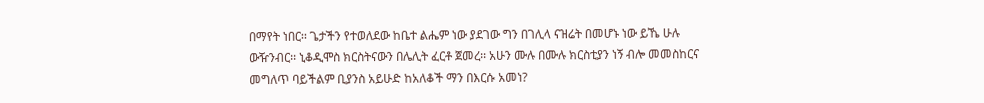በማየት ነበር፡፡ ጌታችን የተወለደው ከቤተ ልሔም ነው ያደገው ግን በገሊላ ናዝሬት በመሆኑ ነው ይኼ ሁሉ
ውዥንብር፡፡ ኒቆዲሞስ ክርስትናውን በሌሊት ፈርቶ ጀመረ፡፡ አሁን ሙሉ በሙሉ ክርስቲያን ነኝ ብሎ መመስከርና
መግለጥ ባይችልም ቢያንስ አይሁድ ከአለቆች ማን በእርሱ አመነ?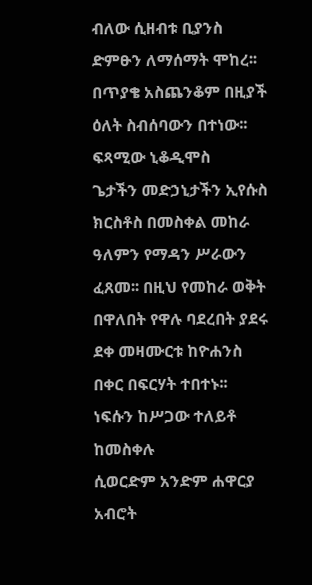ብለው ሲዘብቱ ቢያንስ ድምፁን ለማሰማት ሞከረ፡፡
በጥያቄ አስጨንቆም በዚያች ዕለት ስብሰባውን በተነው፡፡
ፍጻሚው ኒቆዲሞስ
ጌታችን መድኃኒታችን ኢየሱስ ክርስቶስ በመስቀል መከራ ዓለምን የማዳን ሥራውን ፈጸመ፡፡ በዚህ የመከራ ወቅት
በዋለበት የዋሉ ባደረበት ያደሩ ደቀ መዛሙርቱ ከዮሐንስ በቀር በፍርሃት ተበተኑ፡፡ ነፍሱን ከሥጋው ተለይቶ ከመስቀሉ
ሲወርድም አንድም ሐዋርያ አብሮት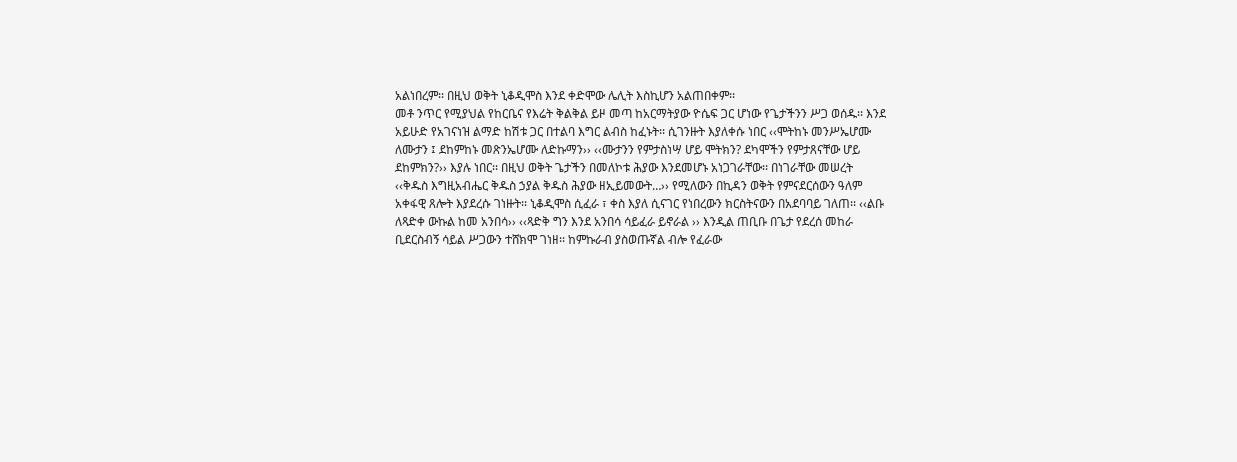አልነበረም፡፡ በዚህ ወቅት ኒቆዲሞስ እንደ ቀድሞው ሌሊት እስኪሆን አልጠበቀም፡፡
መቶ ንጥር የሚያህል የከርቤና የእሬት ቅልቅል ይዞ መጣ ከአርማትያው ዮሴፍ ጋር ሆነው የጌታችንን ሥጋ ወሰዱ፡፡ እንደ
አይሁድ የአገናነዝ ልማድ ከሽቱ ጋር በተልባ እግር ልብስ ከፈኑት፡፡ ሲገንዙት እያለቀሱ ነበር ‹‹ሞትከኑ መንሥኤሆሙ
ለሙታን ፤ ደከምከኑ መጽንኤሆሙ ለድኩማን›› ‹‹ሙታንን የምታስነሣ ሆይ ሞትክን? ደካሞችን የምታጸናቸው ሆይ
ደከምክን?›› እያሉ ነበር፡፡ በዚህ ወቅት ጌታችን በመለኮቱ ሕያው እንደመሆኑ አነጋገራቸው፡፡ በነገራቸው መሠረት
‹‹ቅዱስ እግዚአብሔር ቅዱስ ኃያል ቅዱስ ሕያው ዘኢይመውት…›› የሚለውን በኪዳን ወቅት የምናደርሰውን ዓለም
አቀፋዊ ጸሎት እያደረሱ ገነዙት፡፡ ኒቆዲሞስ ሲፈራ ፣ ቀስ እያለ ሲናገር የነበረውን ክርስትናውን በአደባባይ ገለጠ፡፡ ‹‹ልቡ
ለጻድቀ ውኩል ከመ አንበሳ›› ‹‹ጻድቅ ግን እንደ አንበሳ ሳይፈራ ይኖራል ›› እንዲል ጠቢቡ በጌታ የደረሰ መከራ
ቢደርስብኝ ሳይል ሥጋውን ተሸክሞ ገነዘ፡፡ ከምኩራብ ያስወጡኛል ብሎ የፈራው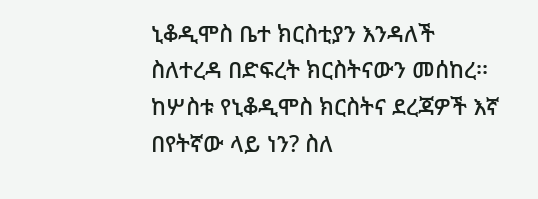ኒቆዲሞስ ቤተ ክርስቲያን እንዳለች
ስለተረዳ በድፍረት ክርስትናውን መሰከረ፡፡ ከሦስቱ የኒቆዲሞስ ክርስትና ደረጃዎች እኛ በየትኛው ላይ ነን? ስለ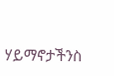ሃይማኖታችንስ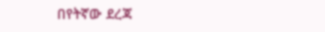በየትኛው ደረጃ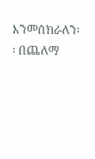እንመሰክራለን፡፡ በጨለማ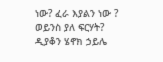ነው? ፈራ እያልን ነው ? ወይንስ ያለ ፍርሃት?
ዲያቆን ሄኖክ ኃይሌ